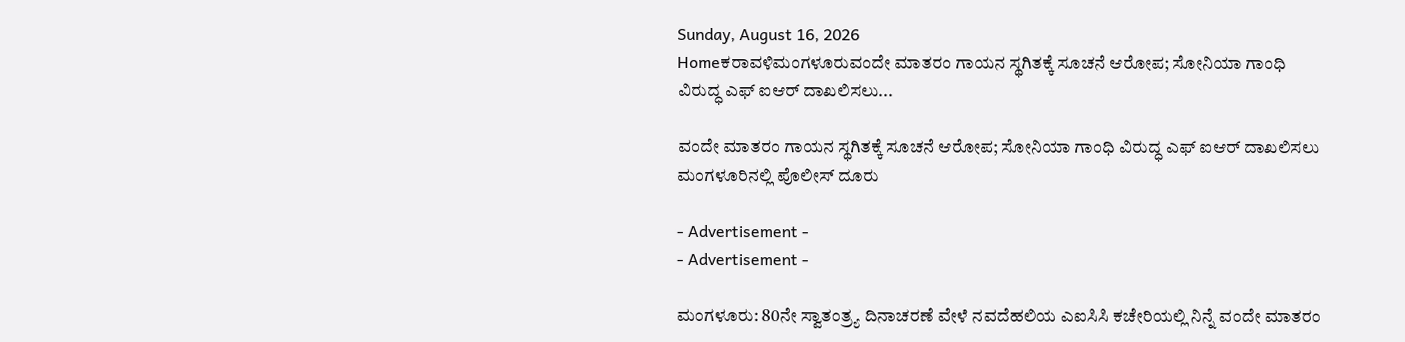Sunday, August 16, 2026
Homeಕರಾವಳಿಮಂಗಳೂರುವಂದೇ ಮಾತರಂ ಗಾಯನ ಸ್ಥಗಿತಕ್ಕೆ ಸೂಚನೆ ಆರೋಪ; ಸೋನಿಯಾ ಗಾಂಧಿ ವಿರುದ್ಧ ಎಫ್ ಐಆರ್ ದಾಖಲಿಸಲು...

ವಂದೇ ಮಾತರಂ ಗಾಯನ ಸ್ಥಗಿತಕ್ಕೆ ಸೂಚನೆ ಆರೋಪ; ಸೋನಿಯಾ ಗಾಂಧಿ ವಿರುದ್ಧ ಎಫ್ ಐಆರ್ ದಾಖಲಿಸಲು ಮಂಗಳೂರಿನಲ್ಲಿ ಪೊಲೀಸ್ ದೂರು

- Advertisement -
- Advertisement -

ಮಂಗಳೂರು: 80ನೇ ಸ್ವಾತಂತ್ರ್ಯ ದಿನಾಚರಣೆ ವೇಳೆ ನವದೆಹಲಿಯ ಎಐಸಿಸಿ ಕಚೇರಿಯಲ್ಲಿ ನಿನ್ನೆ ವಂದೇ ಮಾತರಂ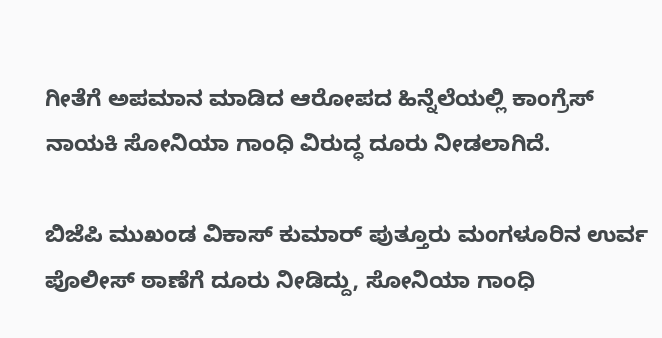ಗೀತೆಗೆ ಅಪಮಾನ ಮಾಡಿದ ಆರೋಪದ ಹಿನ್ನೆಲೆಯಲ್ಲಿ ಕಾಂಗ್ರೆಸ್ ನಾಯಕಿ ಸೋನಿಯಾ ಗಾಂಧಿ ವಿರುದ್ಧ ದೂರು ನೀಡಲಾಗಿದೆ.

ಬಿಜೆಪಿ ಮುಖಂಡ ವಿಕಾಸ್ ಕುಮಾರ್ ಪುತ್ತೂರು ಮಂಗಳೂರಿನ ಉರ್ವ ಪೊಲೀಸ್ ಠಾಣೆಗೆ ದೂರು ನೀಡಿದ್ದು, ಸೋನಿಯಾ ಗಾಂಧಿ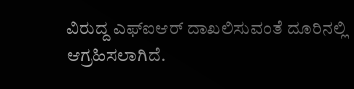ವಿರುದ್ದ ಎಫ್ಐಆರ್ ದಾಖಲಿಸುವಂತೆ ದೂರಿನಲ್ಲಿ ಆಗ್ರಹಿಸಲಾಗಿದೆ.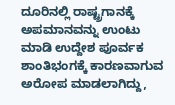ದೂರಿನಲ್ಲಿ ರಾಷ್ಟ್ರಗಾನಕ್ಕೆ ಅಪಮಾನವನ್ನು ಉಂಟು ಮಾಡಿ ಉದ್ದೇಶ ಪೂರ್ವಕ ಶಾಂತಿಭಂಗಕ್ಕೆ ಕಾರಣವಾಗುವ ಅರೋಪ ಮಾಡಲಾಗಿದ್ದು,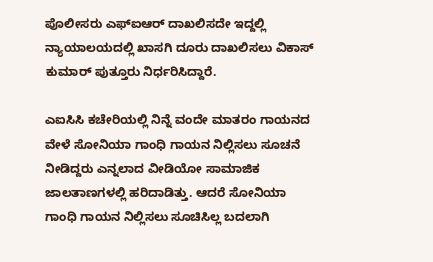ಪೊಲೀಸರು ಎಫ್ಐಆರ್ ದಾಖಲಿಸದೇ ಇದ್ದಲ್ಲಿ ನ್ಯಾಯಾಲಯದಲ್ಲಿ ಖಾಸಗಿ ದೂರು ದಾಖಲಿಸಲು ವಿಕಾಸ್ ಕುಮಾರ್ ಪುತ್ತೂರು ನಿರ್ಧರಿಸಿದ್ದಾರೆ.

ಎಐಸಿಸಿ ಕಚೇರಿಯಲ್ಲಿ ನಿನ್ನೆ ವಂದೇ ಮಾತರಂ ಗಾಯನದ ವೇಳೆ ಸೋನಿಯಾ ಗಾಂಧಿ ಗಾಯನ ನಿಲ್ಲಿಸಲು ಸೂಚನೆ ನೀಡಿದ್ದರು ಎನ್ನಲಾದ ವೀಡಿಯೋ ಸಾಮಾಜಿಕ ಜಾಲತಾಣಗಳಲ್ಲಿ ಹರಿದಾಡಿತ್ತು. ಆದರೆ ಸೋನಿಯಾ ಗಾಂಧಿ ಗಾಯನ ನಿಲ್ಲಿಸಲು ಸೂಚಿಸಿಲ್ಲ ಬದಲಾಗಿ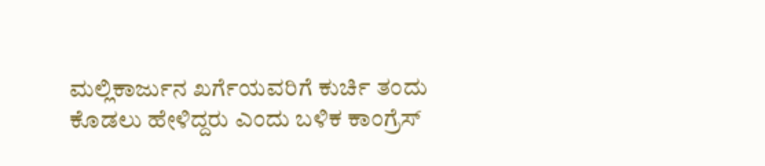ಮಲ್ಲಿಕಾರ್ಜುನ ಖರ್ಗೆಯವರಿಗೆ ಕುರ್ಚಿ ತಂದು ಕೊಡಲು ಹೇಳಿದ್ದರು ಎಂದು ಬಳಿಕ ಕಾಂಗ್ರೆಸ್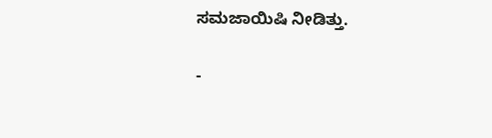ಸಮಜಾಯಿಷಿ ನೀಡಿತ್ತು.

-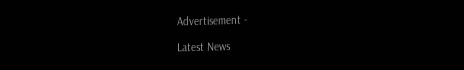Advertisement -

Latest News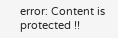error: Content is protected !!